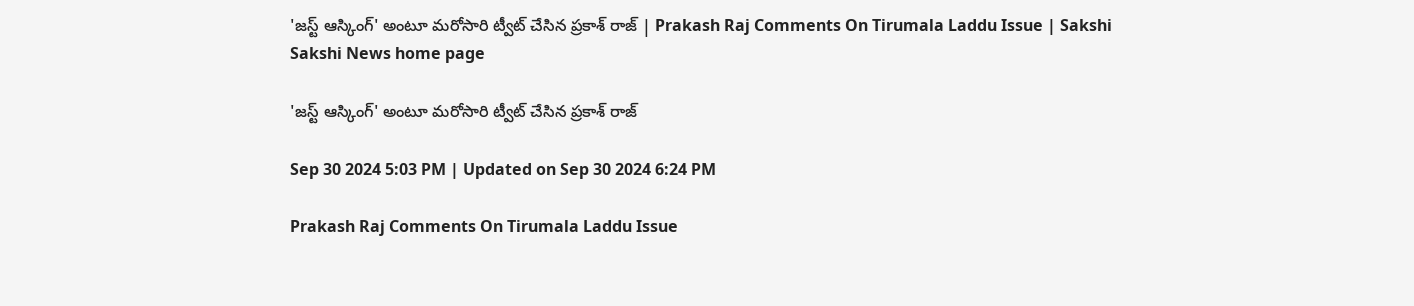'జస్ట్ ఆస్కింగ్' అంటూ మరోసారి ట్వీట్‌ చేసిన ప్రకాశ్‌ రాజ్‌ | Prakash Raj Comments On Tirumala Laddu Issue | Sakshi
Sakshi News home page

'జస్ట్ ఆస్కింగ్' అంటూ మరోసారి ట్వీట్‌ చేసిన ప్రకాశ్‌ రాజ్‌

Sep 30 2024 5:03 PM | Updated on Sep 30 2024 6:24 PM

Prakash Raj Comments On Tirumala Laddu Issue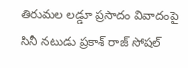తిరుమల లడ్డూ ప్రసాదం వివాదంపై సినీ నటుడు ప్రకాశ్‌ రాజ్‌ సోషల్‌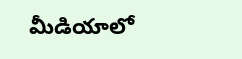మీడియాలో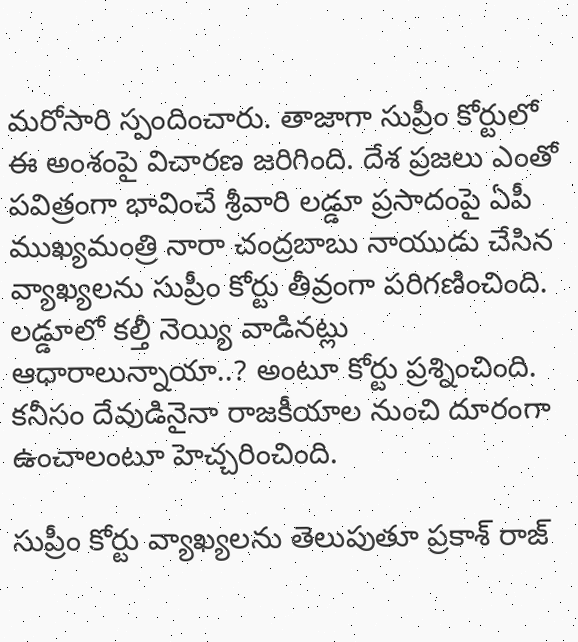మరోసారి స్పందించారు. తాజాగా సుప్రీం కోర్టులో ఈ అంశంపై విచారణ జరిగింది. దేశ ప్రజలు ఎంతో పవిత్రంగా భావించే శ్రీవారి లడ్డూ ‍ప్రసాదంపై ఏపీ ముఖ్యమంత్రి నారా చంద్రబాబు నాయుడు చేసిన వ్యాఖ్యలను సుప్రీం కోర్టు తీవ్రంగా పరిగణించింది. లడ్డూలో కల్తీ నెయ్యి వాడినట్లు ఆధారాలున్నాయా..? అంటూ కోర్టు ప్రశ్నించింది. కనీసం దేవుడినైనా రాజకీయాల నుంచి దూరంగా ఉంచాలంటూ హెచ్చరించింది.

సుప్రీం కోర్టు వ్యాఖ్యలను తెలుపుతూ ప్రకాశ్‌ రాజ్‌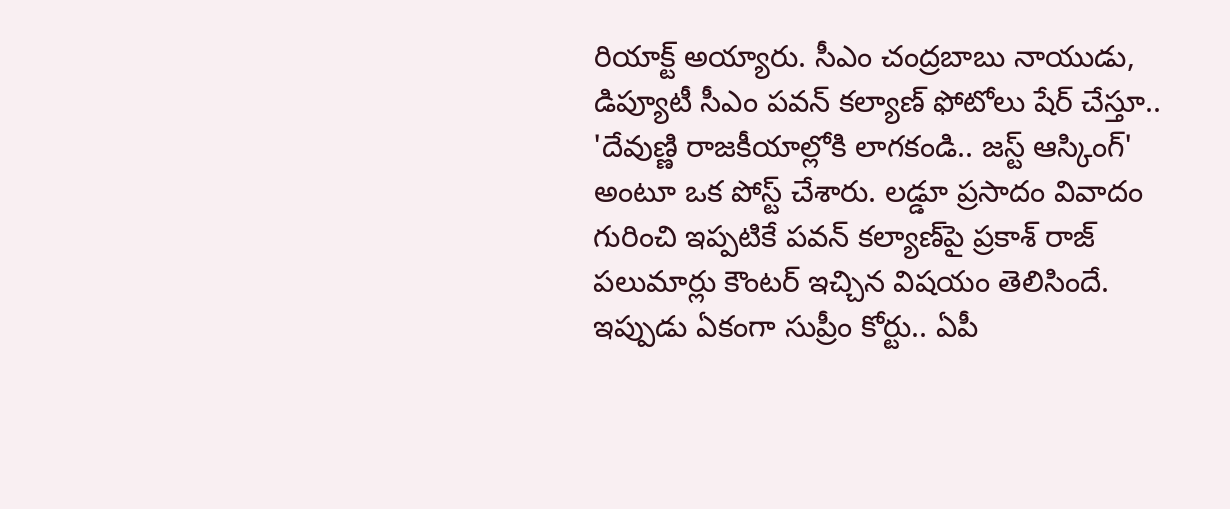రియాక్ట్‌ అయ్యారు. సీఎం చంద్రబాబు నాయుడు, డిప్యూటీ సీఎం పవన్‌ కల్యాణ్‌ ఫోటోలు షేర్‌ చేస్తూ.. 'దేవుణ్ణి రాజకీయాల్లోకి లాగకండి.. జస్ట్‌ ఆస్కింగ్‌'   అంటూ ఒక పోస్ట్‌ చేశారు. లడ్డూ ప్రసాదం వివాదం గురించి ఇప్పటికే పవన్‌ కల్యాణ్‌పై ప్రకాశ్‌ రాజ్‌ పలుమార్లు కౌంటర్‌ ఇచ్చిన విషయం తెలిసిందే. ఇప్పుడు ఏకంగా సుప్రీం కోర్టు.. ఏపీ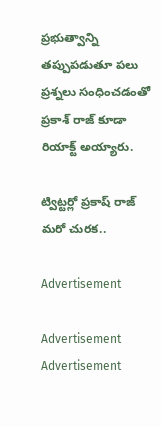ప్రభుత్వాన్ని తప్పుపడుతూ పలు ప్రశ్నలు సంధించడంతో ప్రకాశ్‌ రాజ్‌ కూడా రియాక్ట్‌ అయ్యారు.

ట్విట్టర్లో ప్రకాష్ రాజ్ మరో చురక..

Advertisement

Advertisement
Advertisement